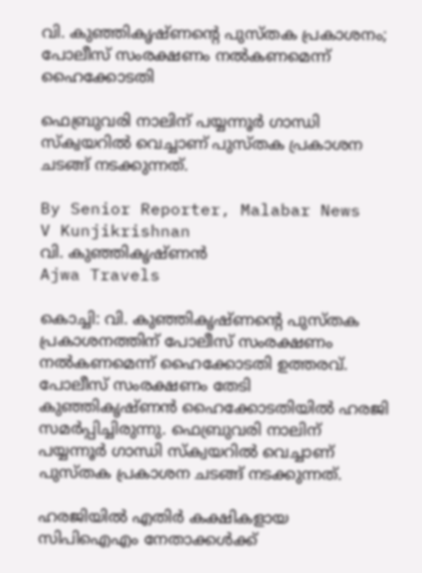വി. കുഞ്ഞികൃഷ്‌ണന്റെ പുസ്‌തക പ്രകാശനം; പോലീസ് സംരക്ഷണം നൽകണമെന്ന് ഹൈക്കോടതി

ഫെബ്രുവരി നാലിന് പയ്യന്നൂർ ഗാന്ധി സ്‌ക്വയറിൽ വെച്ചാണ് പുസ്‌തക പ്രകാശന ചടങ്ങ് നടക്കുന്നത്.

By Senior Reporter, Malabar News
V Kunjikrishnan
വി. കുഞ്ഞികൃഷ്‌ണൻ
Ajwa Travels

കൊച്ചി: വി. കുഞ്ഞികൃഷ്‌ണന്റെ പുസ്‌തക പ്രകാശനത്തിന് പോലീസ് സംരക്ഷണം നൽകണമെന്ന് ഹൈക്കോടതി ഉത്തരവ്. പോലീസ് സംരക്ഷണം തേടി കുഞ്ഞികൃഷ്‌ണൻ ഹൈക്കോടതിയിൽ ഹരജി സമർപ്പിച്ചിരുന്നു. ഫെബ്രുവരി നാലിന് പയ്യന്നൂർ ഗാന്ധി സ്‌ക്വയറിൽ വെച്ചാണ് പുസ്‌തക പ്രകാശന ചടങ്ങ് നടക്കുന്നത്.

ഹരജിയിൽ എതിർ കക്ഷികളായ സിപിഐഎം നേതാക്കൾക്ക്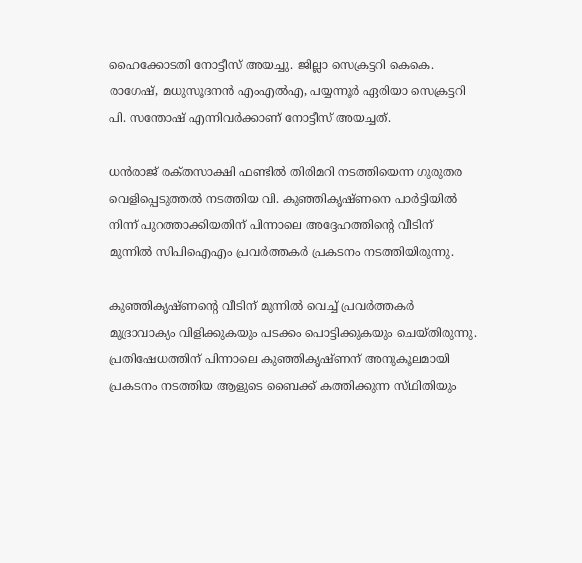ഹൈക്കോടതി നോട്ടീസ് അയച്ചു. ജില്ലാ സെക്രട്ടറി കെകെ. രാഗേഷ്, മധുസൂദനൻ എംഎൽഎ, പയ്യന്നൂർ ഏരിയാ സെക്രട്ടറി പി. സന്തോഷ് എന്നിവർക്കാണ് നോട്ടീസ് അയച്ചത്.

ധൻരാജ് രക്‌തസാക്ഷി ഫണ്ടിൽ തിരിമറി നടത്തിയെന്ന ഗുരുതര വെളിപ്പെടുത്തൽ നടത്തിയ വി. കുഞ്ഞികൃഷ്‌ണനെ പാർട്ടിയിൽ നിന്ന് പുറത്താക്കിയതിന് പിന്നാലെ അദ്ദേഹത്തിന്റെ വീടിന് മുന്നിൽ സിപിഐഎം പ്രവർത്തകർ പ്രകടനം നടത്തിയിരുന്നു.

കുഞ്ഞികൃഷ്‌ണന്റെ വീടിന് മുന്നിൽ വെച്ച് പ്രവർത്തകർ മുദ്രാവാക്യം വിളിക്കുകയും പടക്കം പൊട്ടിക്കുകയും ചെയ്‌തിരുന്നു. പ്രതിഷേധത്തിന് പിന്നാലെ കുഞ്ഞികൃഷ്‌ണന് അനുകൂലമായി പ്രകടനം നടത്തിയ ആളുടെ ബൈക്ക് കത്തിക്കുന്ന സ്‌ഥിതിയും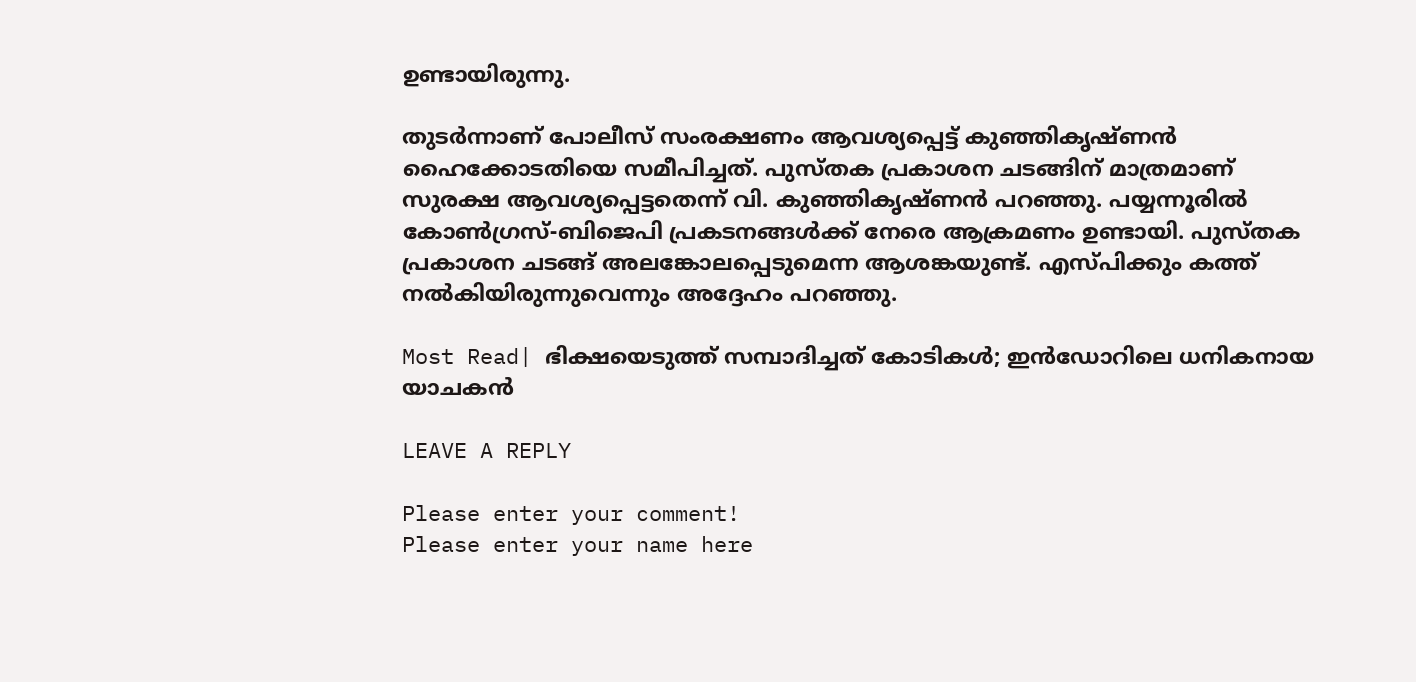ഉണ്ടായിരുന്നു.

തുടർന്നാണ് പോലീസ് സംരക്ഷണം ആവശ്യപ്പെട്ട് കുഞ്ഞികൃഷ്‌ണൻ ഹൈക്കോടതിയെ സമീപിച്ചത്. പുസ്‌തക പ്രകാശന ചടങ്ങിന് മാത്രമാണ് സുരക്ഷ ആവശ്യപ്പെട്ടതെന്ന് വി. കുഞ്ഞികൃഷ്‌ണൻ പറഞ്ഞു. പയ്യന്നൂരിൽ കോൺഗ്രസ്-ബിജെപി പ്രകടനങ്ങൾക്ക് നേരെ ആക്രമണം ഉണ്ടായി. പുസ്‌തക പ്രകാശന ചടങ്ങ് അലങ്കോലപ്പെടുമെന്ന ആശങ്കയുണ്ട്. എസ്‌പിക്കും കത്ത് നൽകിയിരുന്നുവെന്നും അദ്ദേഹം പറഞ്ഞു.

Most Read| ഭിക്ഷയെടുത്ത് സമ്പാദിച്ചത് കോടികൾ; ഇൻഡോറിലെ ധനികനായ യാചകൻ

LEAVE A REPLY

Please enter your comment!
Please enter your name here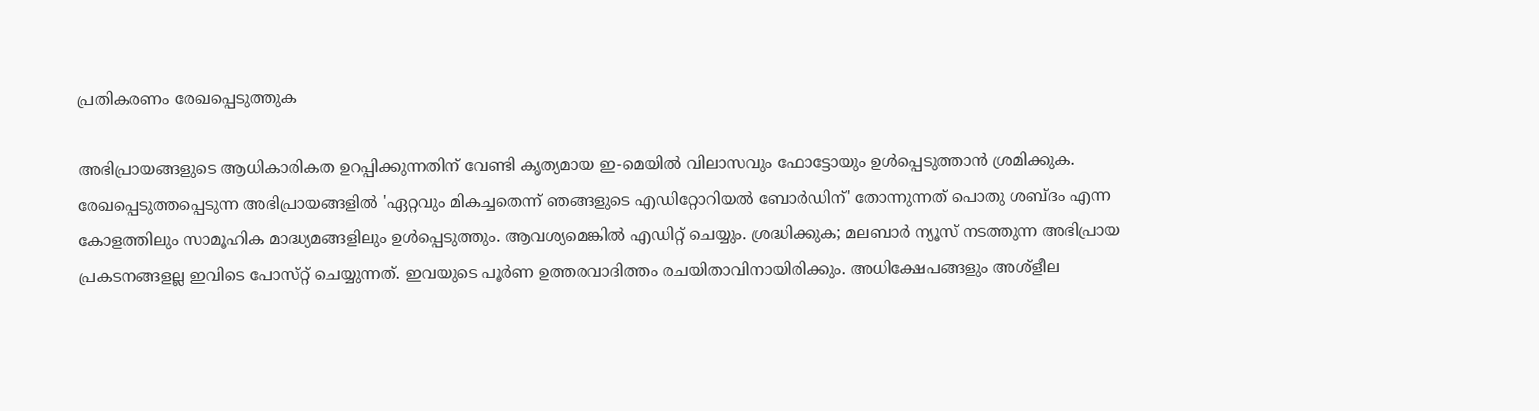പ്രതികരണം രേഖപ്പെടുത്തുക

അഭിപ്രായങ്ങളുടെ ആധികാരികത ഉറപ്പിക്കുന്നതിന് വേണ്ടി കൃത്യമായ ഇ-മെയിൽ വിലാസവും ഫോട്ടോയും ഉൾപ്പെടുത്താൻ ശ്രമിക്കുക. രേഖപ്പെടുത്തപ്പെടുന്ന അഭിപ്രായങ്ങളിൽ 'ഏറ്റവും മികച്ചതെന്ന് ഞങ്ങളുടെ എഡിറ്റോറിയൽ ബോർഡിന്' തോന്നുന്നത് പൊതു ശബ്‌ദം എന്ന കോളത്തിലും സാമൂഹിക മാദ്ധ്യമങ്ങളിലും ഉൾപ്പെടുത്തും. ആവശ്യമെങ്കിൽ എഡിറ്റ് ചെയ്യും. ശ്രദ്ധിക്കുക; മലബാർ ന്യൂസ് നടത്തുന്ന അഭിപ്രായ പ്രകടനങ്ങളല്ല ഇവിടെ പോസ്‌റ്റ് ചെയ്യുന്നത്. ഇവയുടെ പൂർണ ഉത്തരവാദിത്തം രചയിതാവിനായിരിക്കും. അധിക്ഷേപങ്ങളും അശ്‌ളീല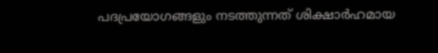പദപ്രയോഗങ്ങളും നടത്തുന്നത് ശിക്ഷാർഹമായ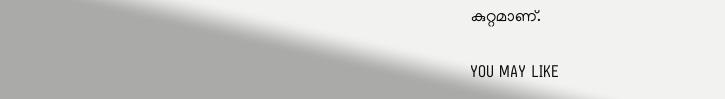കുറ്റമാണ്.

YOU MAY LIKE